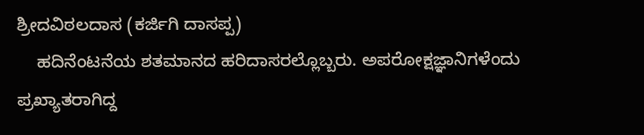ಶ್ರೀದವಿಠಲದಾಸ (ಕರ್ಜಿಗಿ ದಾಸಪ್ಪ)
    ಹದಿನೆಂಟನೆಯ ಶತಮಾನದ ಹರಿದಾಸರಲ್ಲೊಬ್ಬರು. ಅಪರೋಕ್ಷಜ್ಞಾನಿಗಳೆಂದು ಪ್ರಖ್ಯಾತರಾಗಿದ್ದ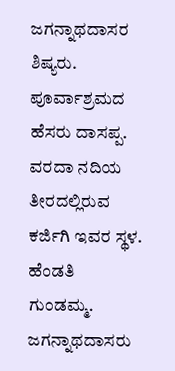ಜಗನ್ನಾಥದಾಸರ ಶಿಷ್ಯರು. ಪೂರ್ವಾಶ್ರಮದ ಹೆಸರು ದಾಸಪ್ಪ. ವರದಾ ನದಿಯ ತೀರದಲ್ಲಿರುವ ಕರ್ಜಿಗಿ ಇವರ ಸ್ಥಳ. ಹೆಂಡತಿ ಗುಂಡಮ್ಮ. ಜಗನ್ನಾಥದಾಸರು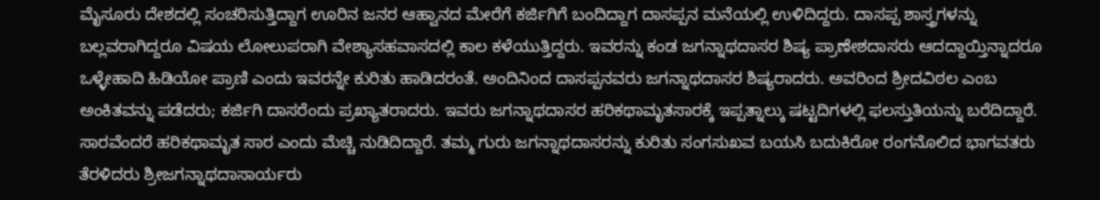ಮೈಸೂರು ದೇಶದಲ್ಲಿ ಸಂಚರಿಸುತ್ತಿದ್ದಾಗ ಊರಿನ ಜನರ ಆಹ್ವಾನದ ಮೇರೆಗೆ ಕರ್ಜಿಗಿಗೆ ಬಂದಿದ್ದಾಗ ದಾಸಪ್ಪನ ಮನೆಯಲ್ಲಿ ಉಳಿದಿದ್ದರು. ದಾಸಪ್ಪ ಶಾಸ್ತ್ರಗಳನ್ನು ಬಲ್ಲವರಾಗಿದ್ದರೂ ವಿಷಯ ಲೋಲುಪರಾಗಿ ವೇಶ್ಯಾಸಹವಾಸದಲ್ಲಿ ಕಾಲ ಕಳೆಯುತ್ತಿದ್ದರು. ಇವರನ್ನು ಕಂಡ ಜಗನ್ನಾಥದಾಸರ ಶಿಷ್ಯ ಪ್ರಾಣೇಶದಾಸರು ಆದದ್ದಾಯ್ತಿನ್ನಾದರೂ ಒಳ್ಳೇಹಾದಿ ಹಿಡಿಯೋ ಪ್ರಾಣಿ ಎಂದು ಇವರನ್ನೇ ಕುರಿತು ಹಾಡಿದರಂತೆ. ಅಂದಿನಿಂದ ದಾಸಪ್ಪನವರು ಜಗನ್ನಾಥದಾಸರ ಶಿಷ್ಯರಾದರು. ಅವರಿಂದ ಶ್ರೀದವಿಠಲ ಎಂಬ ಅಂಕಿತವನ್ನು ಪಡೆದರು; ಕರ್ಜಿಗಿ ದಾಸರೆಂದು ಪ್ರಖ್ಯಾತರಾದರು. ಇವರು ಜಗನ್ನಾಥದಾಸರ ಹರಿಕಥಾಮೃತಸಾರಕ್ಕೆ ಇಪ್ಪತ್ನಾಲ್ಕು ಷಟ್ಟದಿಗಳಲ್ಲಿ ಫಲಸ್ತುತಿಯನ್ನು ಬರೆದಿದ್ದಾರೆ. ಸಾರವೆಂದರೆ ಹರಿಕಥಾಮೃತ ಸಾರ ಎಂದು ಮೆಚ್ಚಿ ನುಡಿದಿದ್ದಾರೆ. ತಮ್ಮ ಗುರು ಜಗನ್ನಾಥದಾಸರನ್ನು ಕುರಿತು ಸಂಗಸುಖವ ಬಯಸಿ ಬದುಕಿರೋ ರಂಗನೊಲಿದ ಭಾಗವತರು ತೆರಳಿದರು ಶ್ರೀಜಗನ್ನಾಥದಾಸಾರ್ಯರು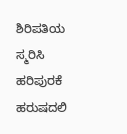ಶಿರಿಪತಿಯ ಸ್ಮರಿಸಿ ಹರಿಪುರಕೆ ಹರುಷದಲಿ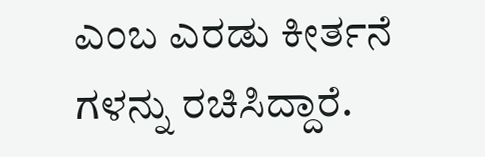ಎಂಬ ಎರಡು ಕೀರ್ತನೆ ಗಳನ್ನು ರಚಿಸಿದ್ದಾರೆ.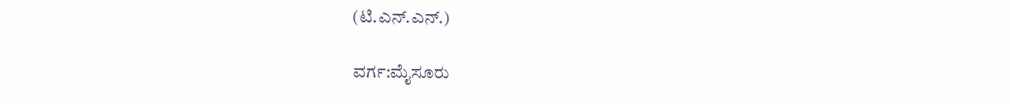(ಟಿ.ಎನ್.ಎನ್.)

ವರ್ಗ:ಮೈಸೂರು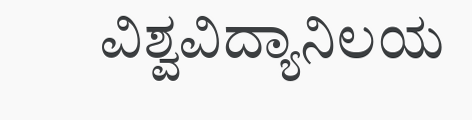ವಿಶ್ವವಿದ್ಯಾನಿಲಯ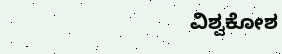ವಿಶ್ವಕೋಶ